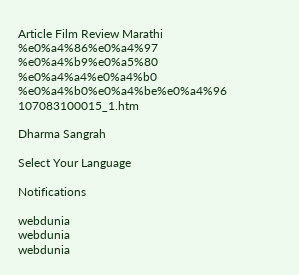Article Film Review Marathi %e0%a4%86%e0%a4%97 %e0%a4%b9%e0%a5%80 %e0%a4%a4%e0%a4%b0 %e0%a4%b0%e0%a4%be%e0%a4%96 107083100015_1.htm

Dharma Sangrah

Select Your Language

Notifications

webdunia
webdunia
webdunia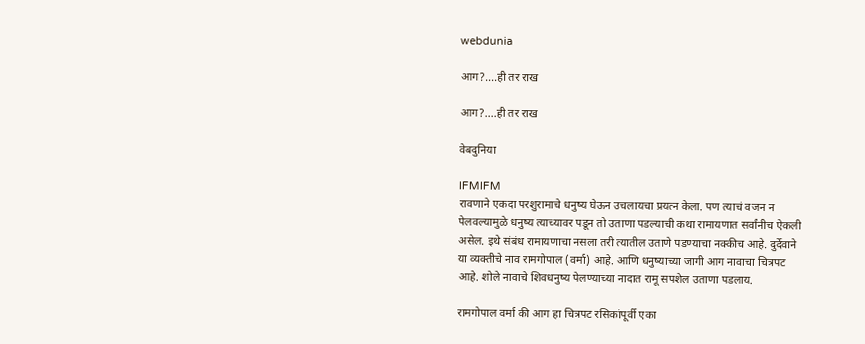webdunia

आग?....ही तर राख

आग?....ही तर राख

वेबदुनिया

IFMIFM
रावणाने एकदा परशुरामाचे धनुष्य घेऊन उचलायचा प्रयत्न केला. पण त्याचं वजन न पेलवल्यामुळे धनुष्य त्याच्यावर पडून तो उताणा पडल्याची कथा रामायणात सर्वांनीच ऐकली असेल. इथे संबंध रामायणाचा नसला तरी त्यातील उताणे पडण्याचा नक्कीच आहे. दुर्देवाने या व्यक्तीचे नाव रामगोपाल (वर्मा) आहे. आणि धनुष्याच्या जागी आग नावाचा चित्रपट आहे. शोले नावाचे शिवधनुष्य पेलण्याच्या नादात रामू सपशेल उताणा पडलाय.

रामगोपाल वर्मा की आग हा चित्रपट रसिकांपूर्वी एका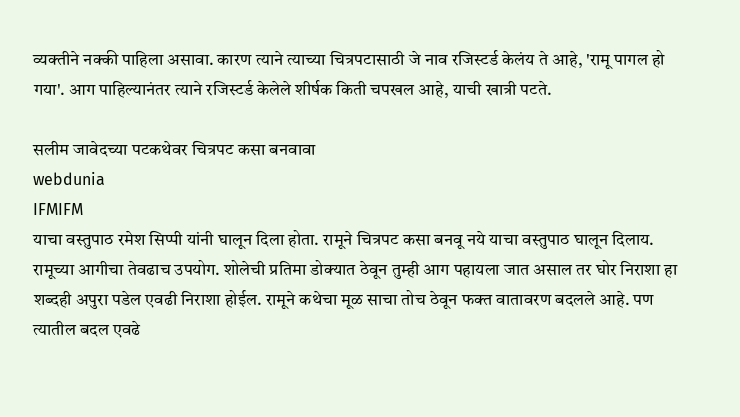व्यक्तीने नक्की पाहिला असावा. कारण त्याने त्याच्या चित्रपटासाठी जे नाव रजिस्टर्ड केलंय ते आहे, 'रामू पागल हो गया'. आग पाहिल्यानंतर त्याने रजिस्टर्ड केलेले शीर्षक किती चपखल आहे, याची खात्री पटते.

सलीम जावेदच्या पटकथेवर चित्रपट कसा बनवावा
webdunia
IFMIFM
याचा वस्तुपाठ रमेश सिप्पी यांनी घालून दिला होता. रामूने चित्रपट कसा बनवू नये याचा वस्तुपाठ घालून दिलाय. रामूच्या आगीचा तेवढाच उपयोग. शोलेची प्रतिमा डोक्यात ठेवून तुम्ही आग पहायला जात असाल तर घोर निराशा हा शब्दही अपुरा पडेल एवढी निराशा होईल. रामूने कथेचा मूळ साचा तोच ठेवून फक्त वातावरण बदलले आहे. पण त्यातील बदल एवढे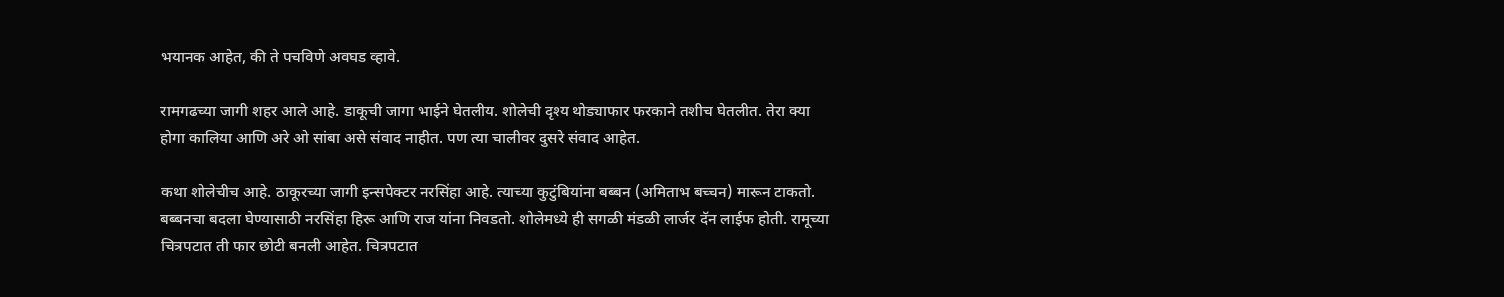भयानक आहेत, की ते पचविणे अवघड व्हावे.

रामगढच्या जागी शहर आले आहे. डाकूची जागा भाईने घेतलीय. शोलेची दृश्य थोड्याफार फरकाने तशीच घेतलीत. तेरा क्या होगा कालिया आणि अरे ओ सांबा असे संवाद नाहीत. पण त्या चालीवर दुसरे संवाद आहेत.

कथा शोलेचीच आहे. ठाकूरच्या जागी इन्सपेक्टर नरसिंहा आहे. त्याच्या कुटुंबियांना बब्बन (अमिताभ बच्चन) मारून टाकतो. बब्बनचा बदला घेण्यासाठी नरसिंहा हिरू आणि राज यांना निवडतो. शोलेमध्ये ही सगळी मंडळी लार्जर दॅन लाईफ होती. रामूच्या चित्रपटात ती फार छोटी बनली आहेत. चित्रपटात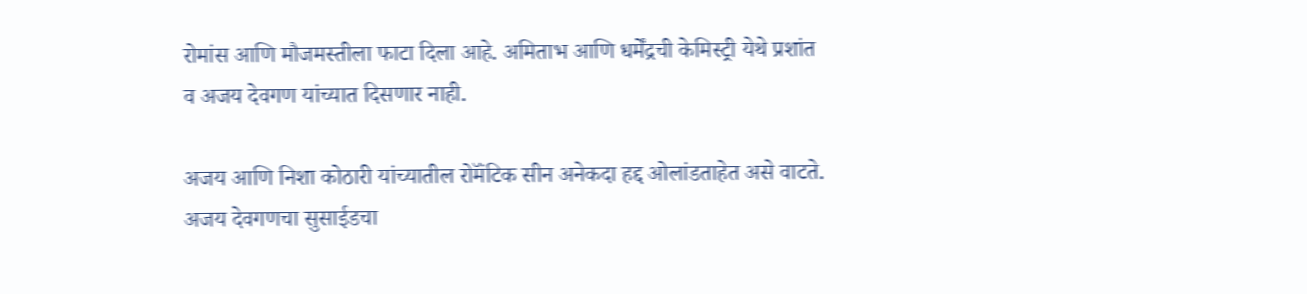रोमांस आणि मौजमस्तीला फाटा दिला आहे. अमिताभ आणि धर्मेंद्रची केमिस्ट्री येथे प्रशांत व अजय देवगण यांच्यात दिसणार नाही.

अजय आणि निशा कोठारी यांच्यातील रोमॅंटिक सीन अनेकदा हद्द ओलांडताहेत असे वाटते. अजय देवगणचा सुसाईडचा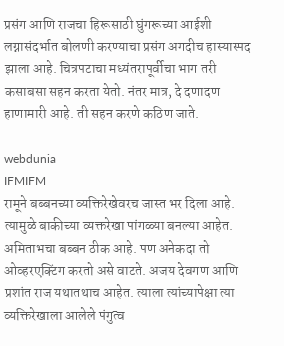प्रसंग आणि राजचा हिरूसाठी घुंगरूच्या आईशी लग्नासंदर्भात बोलणी करण्याचा प्रसंग अगदीच हास्यास्पद झाला आहे. चित्रपटाचा मध्यंतरापूर्वीचा भाग तरी कसाबसा सहन करता येतो. नंतर मात्र, दे दणादण हाणामारी आहे. ती सहन करणे कठिण जाते.

webdunia
IFMIFM
रामूने बब्बनच्या व्यक्तिरेखेवरच जास्त भर दिला आहे. त्यामुळे बाकीच्या व्यक्तरेखा पांगळ्या बनल्या आहेत. अमिताभचा बब्बन ठीक आहे. पण अनेकदा तो ओव्हरएक्टिंग करतो असे वाटते. अजय देवगण आणि प्रशांत राज यथातथाच आहेत. त्याला त्यांच्यापेक्षा त्या व्यक्तिरेखाला आलेले पंगुत्व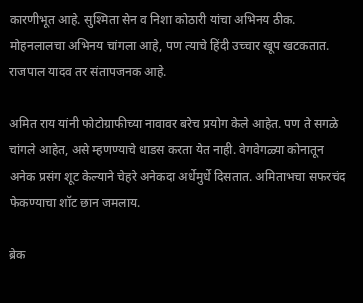कारणीभूत आहे. सुश्मिता सेन व निशा कोठारी यांचा अभिनय ठीक. मोहनलालचा अभिनय चांगला आहे, पण त्याचे हिंदी उच्चार खूप खटकतात. राजपाल यादव तर संतापजनक आहे.

अमित राय यांनी फोटोग्राफीच्या नावावर बरेच प्रयोग केले आहेत. पण ते सगळे चांगले आहेत, असे म्हणण्याचे धाडस करता येत नाही. वेगवेगळ्या कोनातून अनेक प्रसंग शूट केल्याने चेहरे अनेकदा अर्धेमुर्धे दिसतात. अमिताभचा सफरचंद फेकण्याचा शॉट छान जमलाय.

ब्रेक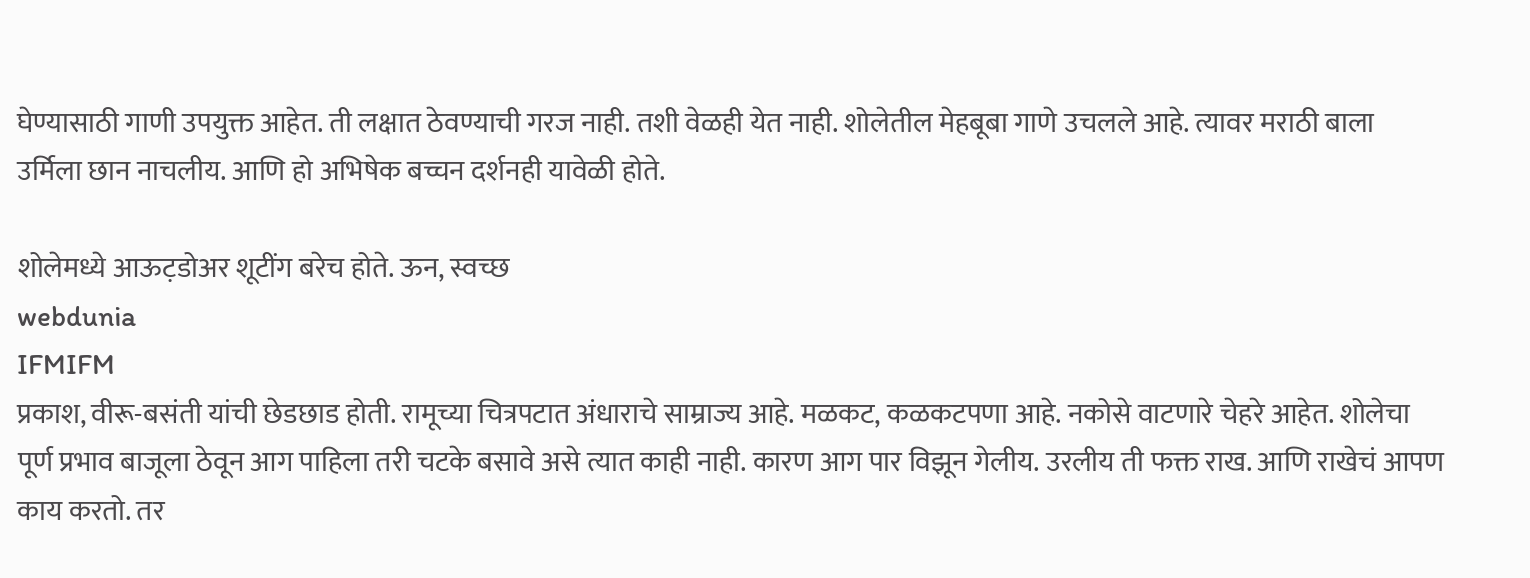घेण्यासाठी गाणी उपयुक्त आहेत. ती लक्षात ठेवण्याची गरज नाही. तशी वेळही येत नाही. शोलेतील मेहबूबा गाणे उचलले आहे. त्यावर मराठी बाला उर्मिला छान नाचलीय. आणि हो अभिषेक बच्चन दर्शनही यावेळी होते.

शोलेमध्ये आऊट़डोअर शूटींग बरेच होते. ऊन, स्वच्छ
webdunia
IFMIFM
प्रकाश, वीरू-बसंती यांची छेडछाड होती. रामूच्या चित्रपटात अंधाराचे साम्राज्य आहे. मळकट, कळकटपणा आहे. नकोसे वाटणारे चेहरे आहेत. शोलेचा पूर्ण प्रभाव बाजूला ठेवून आग पाहिला तरी चटके बसावे असे त्यात काही नाही. कारण आग पार विझून गेलीय. उरलीय ती फक्त राख. आणि राखेचं आपण काय करतो. तर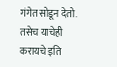गंगेत सोडून देतो. तसेच याचेही करायचे इति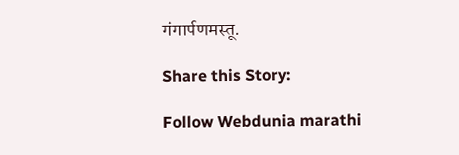गंगार्पणमस्तू.

Share this Story:

Follow Webdunia marathi